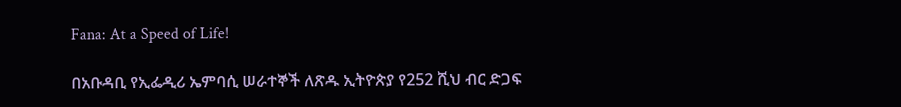Fana: At a Speed of Life!

በአቡዳቢ የኢፌዲሪ ኤምባሲ ሠራተኞች ለጽዱ ኢትዮጵያ የ252 ሺህ ብር ድጋፍ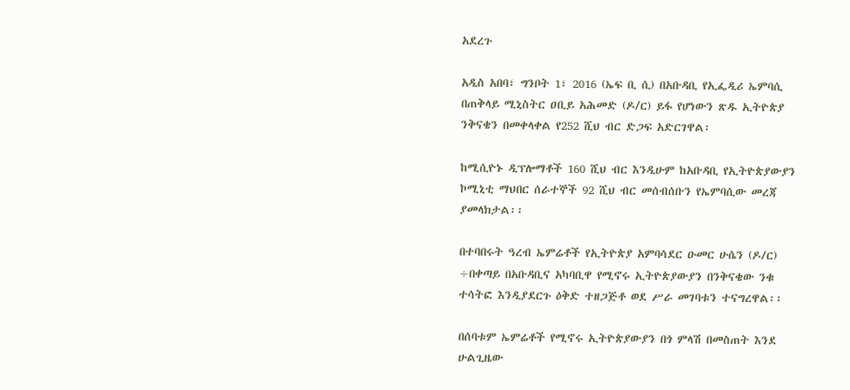አደረጉ

አዲስ አበባ፣ ግንቦት 1፣ 2016 (ኤፍ ቢ ሲ) በአቡዳቢ የኢፌዲሪ ኤምባሲ በጠቅላይ ሚኒስትር ዐቢይ አሕመድ (ዶ/ር) ይፋ የሆነውን ጽዱ ኢትዮጵያ ንቅናቄን በመቀላቀል የ252 ሺህ ብር ድጋፍ አድርገዋል፡

ከሚሲዮኑ ዲፕሎማቶች 160 ሺህ ብር እንዲሁም ከአቡዳቢ የኢትዮጵያውያን ኮሚኒቲ ማህበር ሰራተኞች 92 ሺህ ብር መሰብሰቡን የኤምባሲው መረጃ ያመላክታል፡፡

በተባበሩት ዓረብ ኤምሬቶች የኢትዮጵያ አምባሳደር ዑመር ሁሴን (ዶ/ር) ÷በቀጣይ በአቡዳቢና አካባቢዋ የሚኖሩ ኢትዮጵያውያን በንቅናቄው ንቁ ተሳትፎ እንዲያደርጉ ዕቅድ ተዘጋጅቶ ወደ ሥራ መገባቱን ተናግረዋል፡፡

በሰባቱም ኤምሬቶች የሚኖሩ ኢትዮጵያውያን በጎ ምላሽ በመስጠት እንደ ሁልጊዜው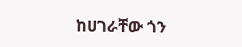ከሀገራቸው ጎን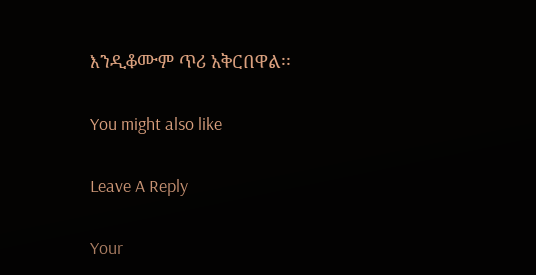እንዲቆሙም ጥሪ አቅርበዋል፡፡

You might also like

Leave A Reply

Your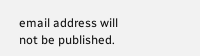email address will not be published.